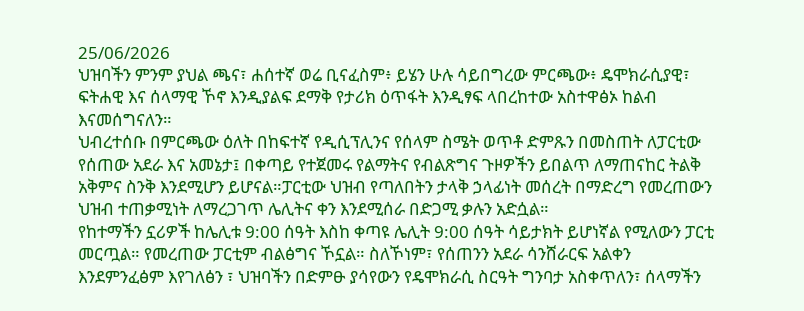25/06/2026
ህዝባችን ምንም ያህል ጫና፣ ሐሰተኛ ወሬ ቢናፈስም፥ ይሄን ሁሉ ሳይበግረው ምርጫው፥ ዴሞክራሲያዊ፣ ፍትሐዊ እና ሰላማዊ ኾኖ እንዲያልፍ ደማቅ የታሪክ ዕጥፋት እንዲፃፍ ላበረከተው አስተዋፅኦ ከልብ እናመሰግናለን።
ህብረተሰቡ በምርጫው ዕለት በከፍተኛ የዲሲፕሊንና የሰላም ስሜት ወጥቶ ድምጹን በመስጠት ለፓርቲው የሰጠው አደራ እና አመኔታ፤ በቀጣይ የተጀመሩ የልማትና የብልጽግና ጉዞዎችን ይበልጥ ለማጠናከር ትልቅ አቅምና ስንቅ እንደሚሆን ይሆናል።ፓርቲው ህዝብ የጣለበትን ታላቅ ኃላፊነት መሰረት በማድረግ የመረጠውን ህዝብ ተጠቃሚነት ለማረጋገጥ ሌሊትና ቀን እንደሚሰራ በድጋሚ ቃሉን አድሷል።
የከተማችን ኗሪዎች ከሌሊቱ 9:00 ሰዓት እስከ ቀጣዩ ሌሊት 9:00 ሰዓት ሳይታክት ይሆነኛል የሚለውን ፓርቲ መርጧል። የመረጠው ፓርቲም ብልፅግና ኾኗል። ስለኾነም፣ የሰጠንን አደራ ሳንሸራርፍ አልቀን እንደምንፈፅም እየገለፅን ፣ ህዝባችን በድምፁ ያሳየውን የዴሞክራሲ ስርዓት ግንባታ አስቀጥለን፣ ሰላማችን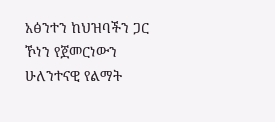አፅንተን ከህዝባችን ጋር ኾነን የጀመርነውን ሁለንተናዊ የልማት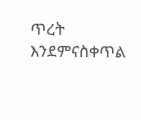ጥረት እንደምናስቀጥል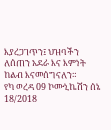እያረጋገጥን፤ ህዝባችን ለሰጠን አደራ እና እምነት ከልብ እናመሰግናለን።
የካ ወረዳ 09 ኮሙኒኬሽን ሰኔ 18/2018